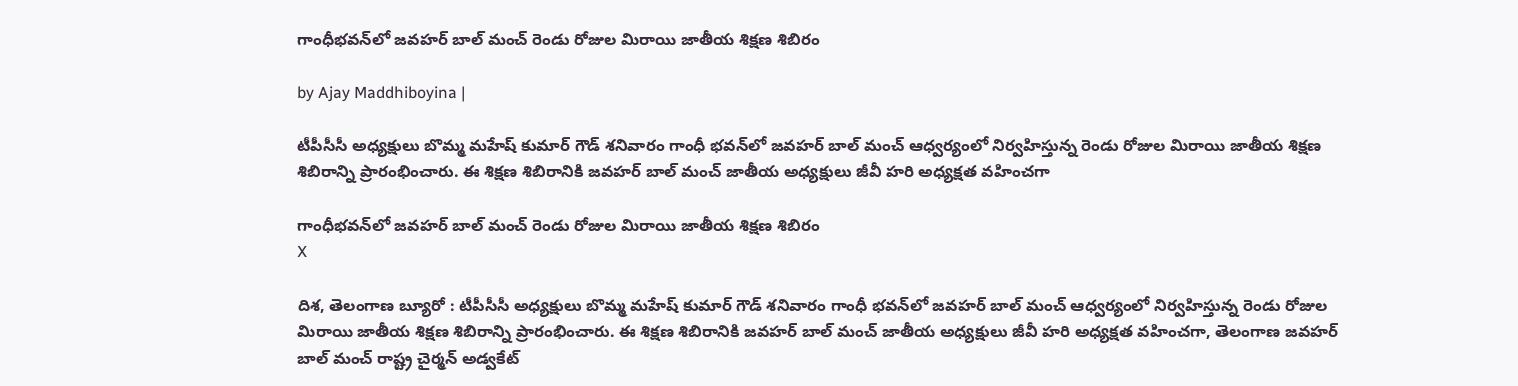గాంధీభవన్‌లో జవహర్ బాల్ మంచ్ రెండు రోజుల మిరాయి జాతీయ శిక్షణ శిబిరం

by Ajay Maddhiboyina |

టీపీసీసీ అధ్యక్షులు బొమ్మ మహేష్ కుమార్ గౌడ్ శనివారం గాంధీ భవన్‌లో జవహర్ బాల్ మంచ్ ఆధ్వర్యంలో నిర్వహిస్తున్న రెండు రోజుల మిరాయి జాతీయ శిక్షణ శిబిరాన్ని ప్రారంభించారు. ఈ శిక్షణ శిబిరానికి జవహర్ బాల్ మంచ్ జాతీయ అధ్యక్షులు జీవీ హరి అధ్యక్షత వహించగా

గాంధీభవన్‌లో జవహర్ బాల్ మంచ్ రెండు రోజుల మిరాయి జాతీయ శిక్షణ శిబిరం
X

దిశ, తెలంగాణ బ్యూరో : టీపీసీసీ అధ్యక్షులు బొమ్మ మహేష్ కుమార్ గౌడ్ శనివారం గాంధీ భవన్‌లో జవహర్ బాల్ మంచ్ ఆధ్వర్యంలో నిర్వహిస్తున్న రెండు రోజుల మిరాయి జాతీయ శిక్షణ శిబిరాన్ని ప్రారంభించారు. ఈ శిక్షణ శిబిరానికి జవహర్ బాల్ మంచ్ జాతీయ అధ్యక్షులు జీవీ హరి అధ్యక్షత వహించగా, తెలంగాణ జవహర్ బాల్ మంచ్ రాష్ట్ర చైర్మన్ అడ్వకేట్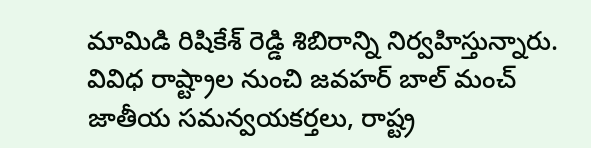మామిడి రిషికేశ్ రెడ్డి శిబిరాన్ని నిర్వహిస్తున్నారు. వివిధ రాష్ట్రాల నుంచి జవహర్ బాల్ మంచ్ జాతీయ సమన్వయకర్తలు, రాష్ట్ర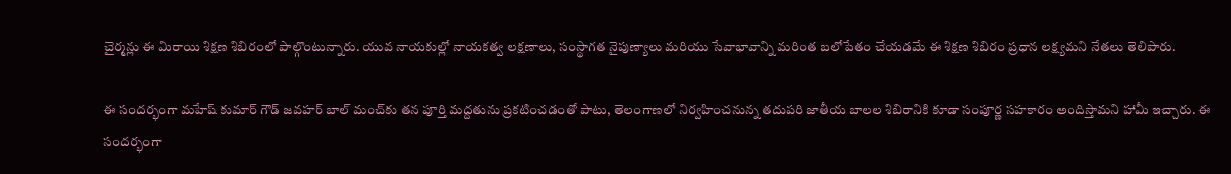చైర్మన్లు ఈ మిరాయి శిక్షణ శిబిరంలో పాల్గొంటున్నారు. యువ నాయకుల్లో నాయకత్వ లక్షణాలు, సంస్థాగత నైపుణ్యాలు మరియు సేవాభావాన్ని మరింత బలోపేతం చేయడమే ఈ శిక్షణ శిబిరం ప్రధాన లక్ష్యమని నేతలు తెలిపారు.

ఈ సందర్భంగా మహేష్ కుమార్ గౌడ్ జవహర్ బాల్ మంచ్‌కు తన పూర్తి మద్దతును ప్రకటించడంతో పాటు, తెలంగాణలో నిర్వహించనున్న తదుపరి జాతీయ బాలల శిబిరానికి కూడా సంపూర్ణ సహకారం అందిస్తామని హామీ ఇచ్చారు. ఈ సందర్భంగా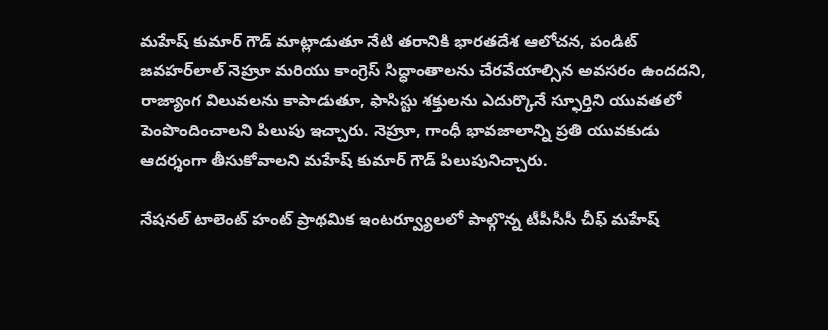మహేష్ కుమార్ గౌడ్ మాట్లాడుతూ నేటి తరానికి భారతదేశ ఆలోచన, పండిట్ జవహర్‌లాల్ నెహ్రూ మరియు కాంగ్రెస్ సిద్ధాంతాలను చేరవేయాల్సిన అవసరం ఉందదని, రాజ్యాంగ విలువలను కాపాడుతూ, ఫాసిస్టు శక్తులను ఎదుర్కొనే స్ఫూర్తిని యువతలో పెంపొందించాలని పిలుపు ఇచ్చారు. నెహ్రూ, గాంధీ భావజాలాన్ని ప్రతి యువకుడు ఆదర్శంగా తీసుకోవాలని మహేష్ కుమార్ గౌడ్ పిలుపునిచ్చారు.

నేషనల్ టాలెంట్ హంట్ ప్రాథమిక ఇంటర్వ్యూలలో పాల్గొన్న టీపీసీసీ చీఫ్ మహేష్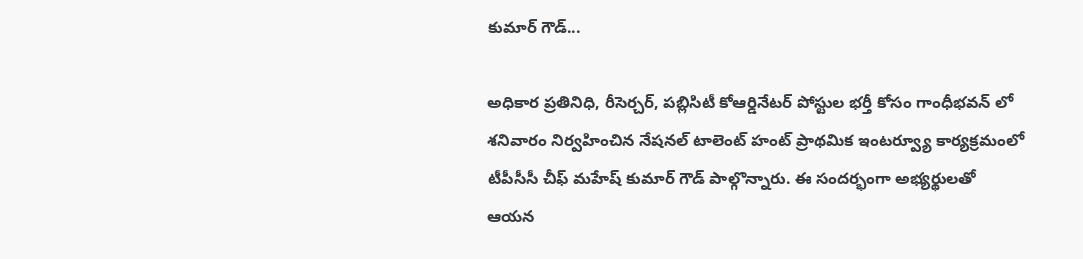కుమార్ గౌడ్...

అధికార ప్రతినిధి, రీసెర్చర్, పబ్లిసిటీ కోఆర్డినేటర్ పోస్టుల భర్తీ కోసం గాంధీభవన్ లో శనివారం నిర్వహించిన నేషనల్ టాలెంట్ హంట్ ప్రాథమిక ఇంటర్వ్యూ కార్యక్రమంలో టీపీసీసీ చీఫ్ మహేష్ కుమార్ గౌడ్ పాల్గొన్నారు. ఈ సందర్భంగా అభ్యర్థులతో ఆయన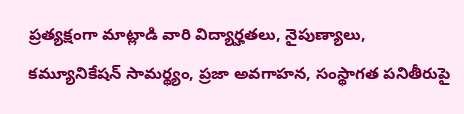ప్రత్యక్షంగా మాట్లాడి వారి విద్యార్హతలు, నైపుణ్యాలు, కమ్యూనికేషన్ సామర్థ్యం, ప్రజా అవగాహన, సంస్థాగత పనితీరుపై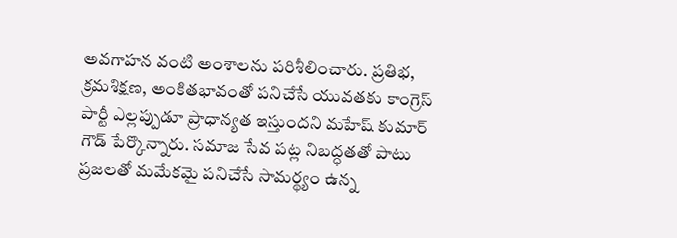అవగాహన వంటి అంశాలను పరిశీలించారు. ప్రతిభ, క్రమశిక్షణ, అంకితభావంతో పనిచేసే యువతకు కాంగ్రెస్ పార్టీ ఎల్లప్పుడూ ప్రాధాన్యత ఇస్తుందని మహేష్ కుమార్ గౌడ్ పేర్కొన్నారు. సమాజ సేవ పట్ల నిబద్ధతతో పాటు ప్రజలతో మమేకమై పనిచేసే సామర్థ్యం ఉన్న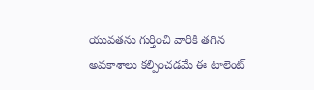యువతను గుర్తించి వారికి తగిన అవకాశాలు కల్పించడమే ఈ టాలెంట్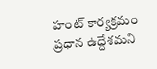హంట్ కార్యక్రమం ప్రధాన ఉద్దేశమని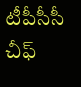టీపీసీసీ చీఫ్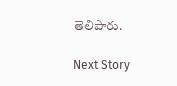తెలిపారు.

Next Story